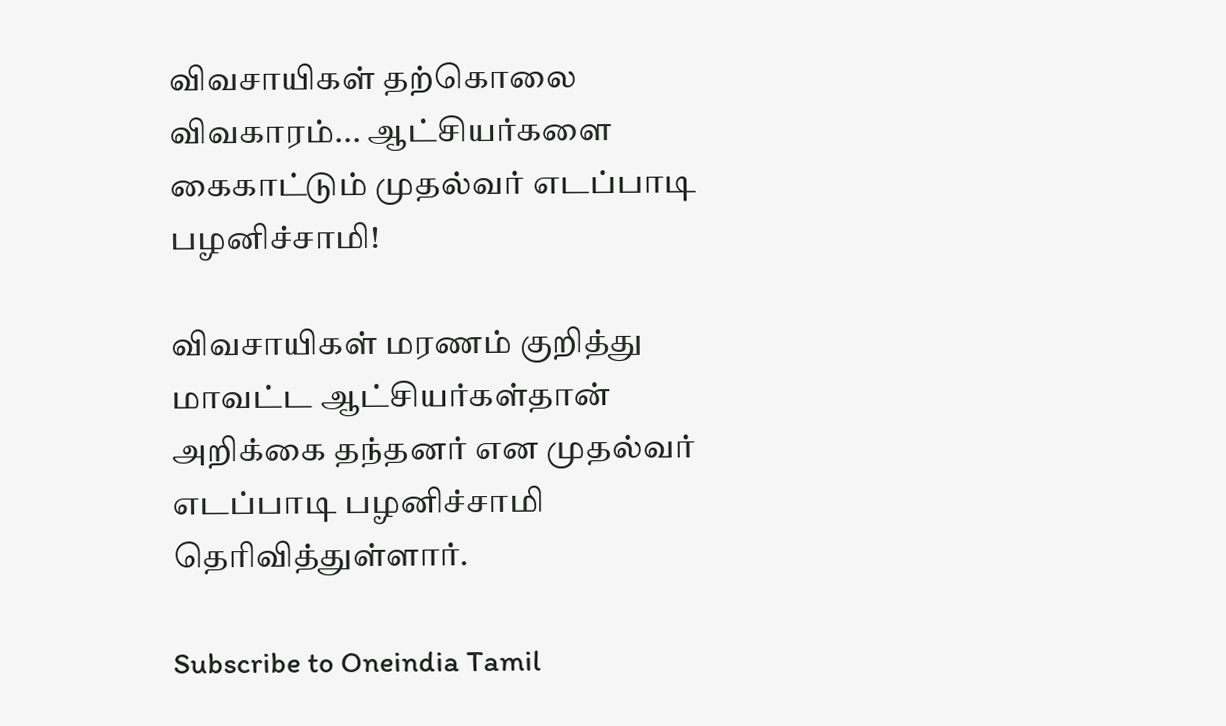விவசாயிகள் தற்கொலை விவகாரம்... ஆட்சியர்களை கைகாட்டும் முதல்வர் எடப்பாடி பழனிச்சாமி!

விவசாயிகள் மரணம் குறித்து மாவட்ட ஆட்சியர்கள்தான் அறிக்கை தந்தனர் என முதல்வர் எடப்பாடி பழனிச்சாமி தெரிவித்துள்ளார்.

Subscribe to Oneindia Tamil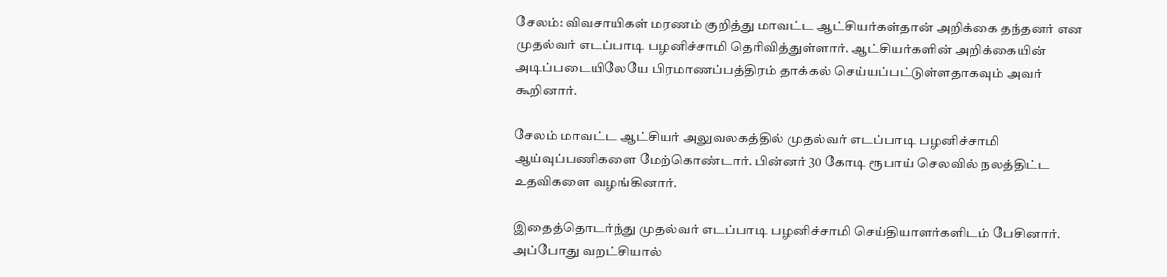சேலம்: விவசாயிகள் மரணம் குறித்து மாவட்ட ஆட்சியர்கள்தான் அறிக்கை தந்தனர் என முதல்வர் எடப்பாடி பழனிச்சாமி தெரிவித்துள்ளார். ஆட்சியர்களின் அறிக்கையின் அடிப்படையிலேயே பிரமாணப்பத்திரம் தாக்கல் செய்யப்பட்டுள்ளதாகவும் அவர் கூறினார்.

சேலம் மாவட்ட ஆட்சியர் அலுவலகத்தில் முதல்வர் எடப்பாடி பழனிச்சாமி ஆய்வுப்பணிகளை மேற்கொண்டார். பின்னர் 30 கோடி ரூபாய் செலவில் நலத்திட்ட உதவிகளை வழங்கினார்.

இதைத்தொடர்ந்து முதல்வர் எடப்பாடி பழனிச்சாமி செய்தியாளர்களிடம் பேசினார். அப்போது வறட்சியால்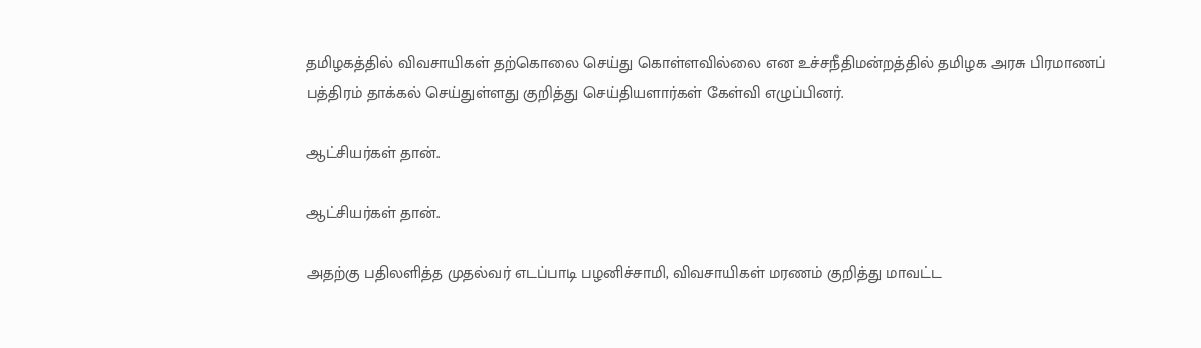தமிழகத்தில் விவசாயிகள் தற்கொலை செய்து கொள்ளவில்லை என உச்சநீதிமன்றத்தில் தமிழக அரசு பிரமாணப் பத்திரம் தாக்கல் செய்துள்ளது குறித்து செய்தியளார்கள் கேள்வி எழுப்பினர்.

ஆட்சியர்கள் தான்..

ஆட்சியர்கள் தான்..

அதற்கு பதிலளித்த முதல்வர் எடப்பாடி பழனிச்சாமி, விவசாயிகள் மரணம் குறித்து மாவட்ட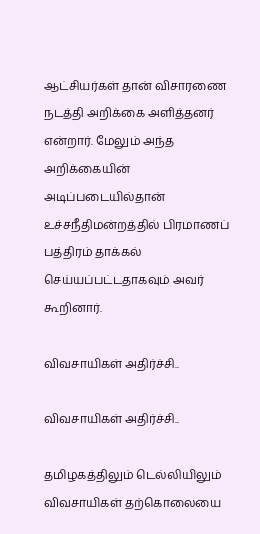ஆட்சியர்கள் தான் விசாரணை நடத்தி அறிக்கை அளித்தனர் என்றார். மேலும் அந்த அறிக்கையின் அடிப்படையில்தான் உச்சநீதிமன்றத்தில் பிரமாணப் பத்திரம் தாக்கல் செய்யப்பட்டதாகவும் அவர் கூறினார்.

விவசாயிகள் அதிர்ச்சி..

விவசாயிகள் அதிர்ச்சி..

தமிழகத்திலும் டெல்லியிலும் விவசாயிகள் தற்கொலையை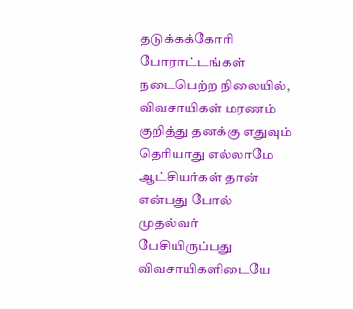தடுக்கக்கோரி போராட்டங்கள் நடைபெற்ற நிலையில், விவசாயிகள் மரணம் குறித்து தனக்கு எதுவும் தெரியாது எல்லாமே ஆட்சியர்கள் தான் என்பது போல் முதல்வர் பேசியிருப்பது விவசாயிகளிடையே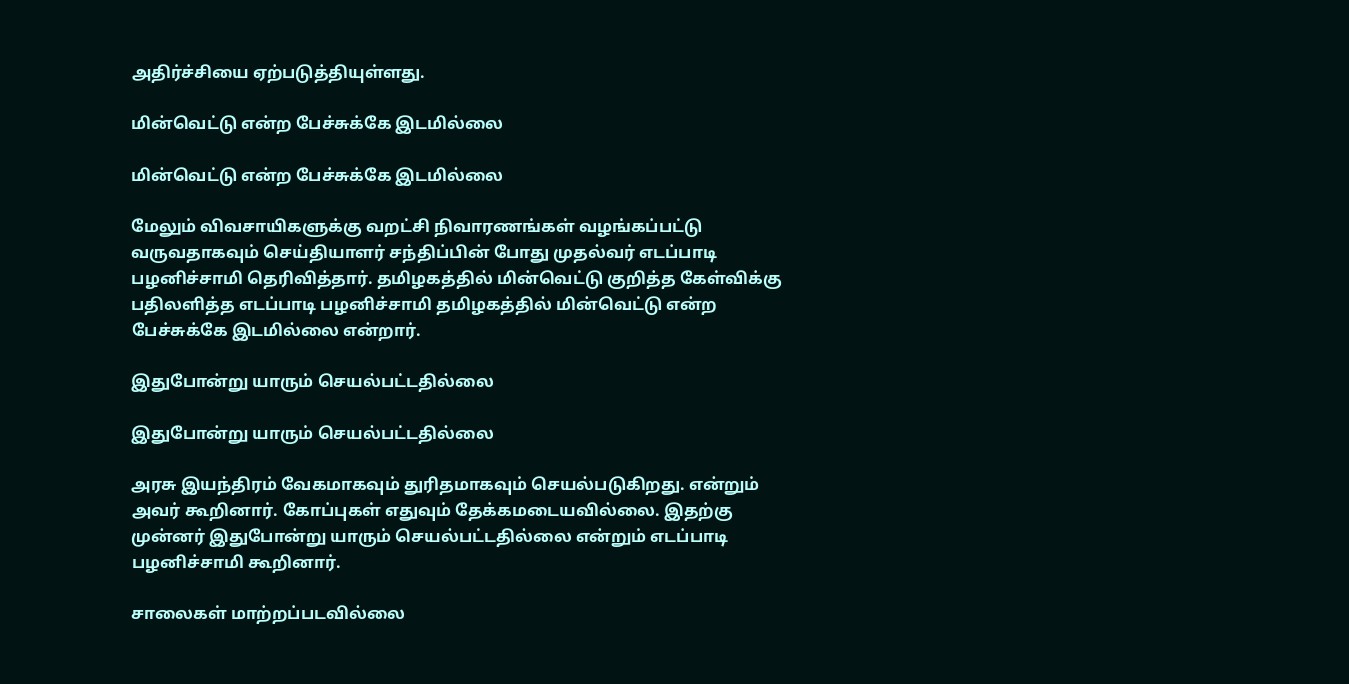அதிர்ச்சியை ஏற்படுத்தியுள்ளது.

மின்வெட்டு என்ற பேச்சுக்கே இடமில்லை

மின்வெட்டு என்ற பேச்சுக்கே இடமில்லை

மேலும் விவசாயிகளுக்கு வறட்சி நிவாரணங்கள் வழங்கப்பட்டு வருவதாகவும் செய்தியாளர் சந்திப்பின் போது முதல்வர் எடப்பாடி பழனிச்சாமி தெரிவித்தார். தமிழகத்தில் மின்வெட்டு குறித்த கேள்விக்கு பதிலளித்த எடப்பாடி பழனிச்சாமி தமிழகத்தில் மின்வெட்டு என்ற பேச்சுக்கே இடமில்லை என்றார்.

இதுபோன்று யாரும் செயல்பட்டதில்லை

இதுபோன்று யாரும் செயல்பட்டதில்லை

அரசு இயந்திரம் வேகமாகவும் துரிதமாகவும் செயல்படுகிறது. என்றும் அவர் கூறினார். கோப்புகள் எதுவும் தேக்கமடையவில்லை. இதற்கு முன்னர் இதுபோன்று யாரும் செயல்பட்டதில்லை என்றும் எடப்பாடி பழனிச்சாமி கூறினார்.

சாலைகள் மாற்றப்படவில்லை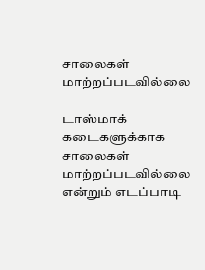சாலைகள் மாற்றப்படவில்லை

டாஸ்மாக் கடைகளுக்காக சாலைகள் மாற்றப்படவில்லை என்றும் எடப்பாடி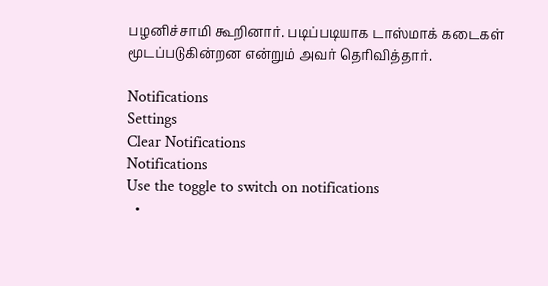பழனிச்சாமி கூறினார். படிப்படியாக டாஸ்மாக் கடைகள் மூடப்படுகின்றன என்றும் அவர் தெரிவித்தார்.

Notifications
Settings
Clear Notifications
Notifications
Use the toggle to switch on notifications
  •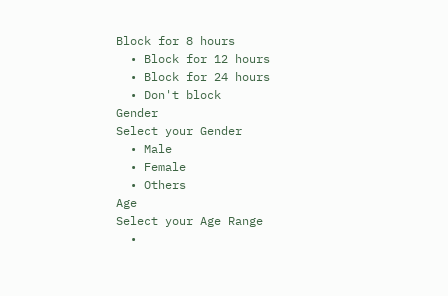Block for 8 hours
  • Block for 12 hours
  • Block for 24 hours
  • Don't block
Gender
Select your Gender
  • Male
  • Female
  • Others
Age
Select your Age Range
  •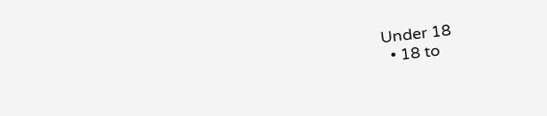Under 18
  • 18 to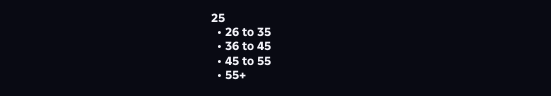25
  • 26 to 35
  • 36 to 45
  • 45 to 55
  • 55+